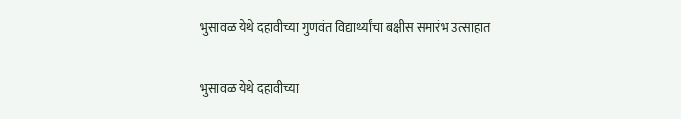भुसावळ येथे दहावीच्या गुणवंत विद्यार्थ्यांचा बक्षीस समारंभ उत्साहात

भुसावळ येथे दहावीच्या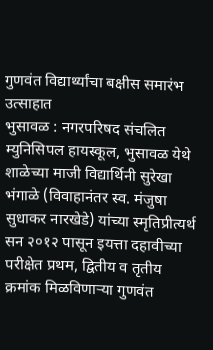गुणवंत विद्यार्थ्यांचा बक्षीस समारंभ उत्साहात
भुसावळ : नगरपरिषद संचलित म्युनिसिपल हायस्कूल, भुसावळ येथे शाळेच्या माजी विद्यार्थिनी सुरेखा भंगाळे (विवाहानंतर स्व. मंजुषा सुधाकर नारखेडे) यांच्या स्मृतिप्रीत्यर्थ सन २०१२ पासून इयत्ता दहावीच्या परीक्षेत प्रथम, द्वितीय व तृतीय क्रमांक मिळविणाऱ्या गुणवंत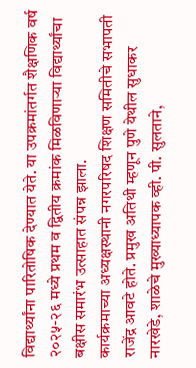विद्यार्थ्यांना पारितोषिक देण्यात येते. या उपक्रमांतर्गत शैक्षणिक वर्ष २०२५-२६ मध्ये प्रथम व द्वितीय क्रमांक मिळविणाऱ्या विद्यार्थ्यांचा बक्षीस समारंभ उत्साहात संपन्न झाला.
कार्यक्रमाच्या अध्यक्षस्थानी नगरपरिषद शिक्षण समितीचे सभापती राजेंद्र आवटे होते. प्रमुख अतिथी म्हणून पुणे येथील सुधाकर नारखेडे, शाळेचे मुख्याध्यापक व्ही. पी. सुलताने,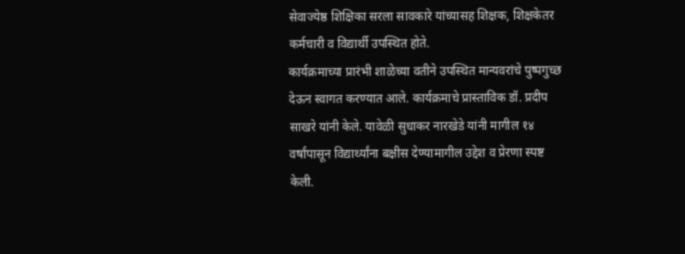सेवाज्येष्ठ शिक्षिका सरला सावकारे यांच्यासह शिक्षक, शिक्षकेतर कर्मचारी व विद्यार्थी उपस्थित होते.
कार्यक्रमाच्या प्रारंभी शाळेच्या वतीने उपस्थित मान्यवरांचे पुष्पगुच्छ देऊन स्वागत करण्यात आले. कार्यक्रमाचे प्रास्ताविक डॉ. प्रदीप साखरे यांनी केले. यावेळी सुधाकर नारखेडे यांनी मागील १४ वर्षांपासून विद्यार्थ्यांना बक्षीस देण्यामागील उद्देश व प्रेरणा स्पष्ट केली.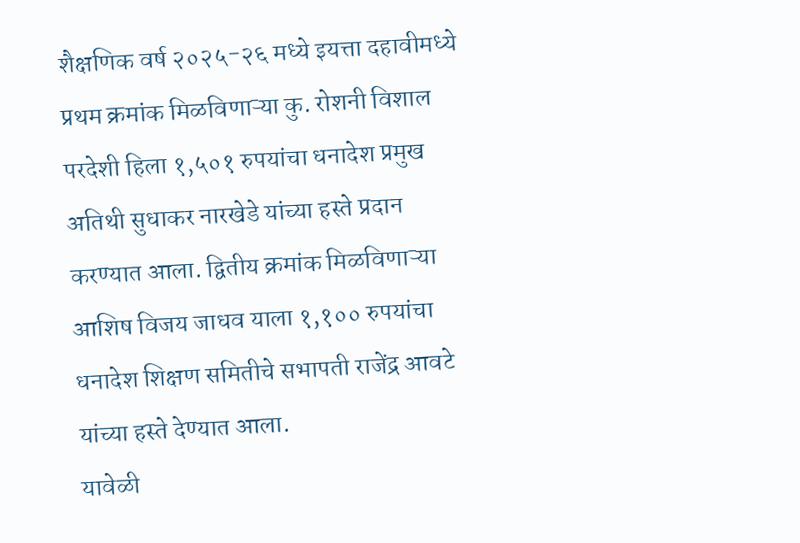शैक्षणिक वर्ष २०२५-२६ मध्ये इयत्ता दहावीमध्ये प्रथम क्रमांक मिळविणाऱ्या कु. रोशनी विशाल परदेशी हिला १,५०१ रुपयांचा धनादेश प्रमुख अतिथी सुधाकर नारखेडे यांच्या हस्ते प्रदान करण्यात आला. द्वितीय क्रमांक मिळविणाऱ्या आशिष विजय जाधव याला १,१०० रुपयांचा धनादेश शिक्षण समितीचे सभापती राजेंद्र आवटे यांच्या हस्ते देण्यात आला.
यावेळी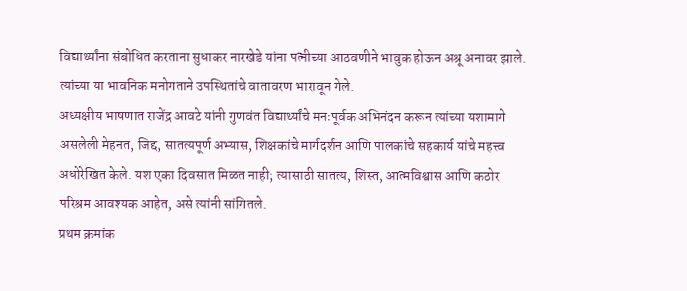विद्यार्थ्यांना संबोधित करताना सुधाकर नारखेडे यांना पत्नीच्या आठवणीने भावुक होऊन अश्रू अनावर झाले. त्यांच्या या भावनिक मनोगताने उपस्थितांचे वातावरण भारावून गेले.
अध्यक्षीय भाषणात राजेंद्र आवटे यांनी गुणवंत विद्यार्थ्यांचे मनःपूर्वक अभिनंदन करून त्यांच्या यशामागे असलेली मेहनत, जिद्द, सातत्यपूर्ण अभ्यास, शिक्षकांचे मार्गदर्शन आणि पालकांचे सहकार्य यांचे महत्त्व अधोरेखित केले. यश एका दिवसात मिळत नाही; त्यासाठी सातत्य, शिस्त, आत्मविश्वास आणि कठोर परिश्रम आवश्यक आहेत, असे त्यांनी सांगितले.
प्रथम क्रमांक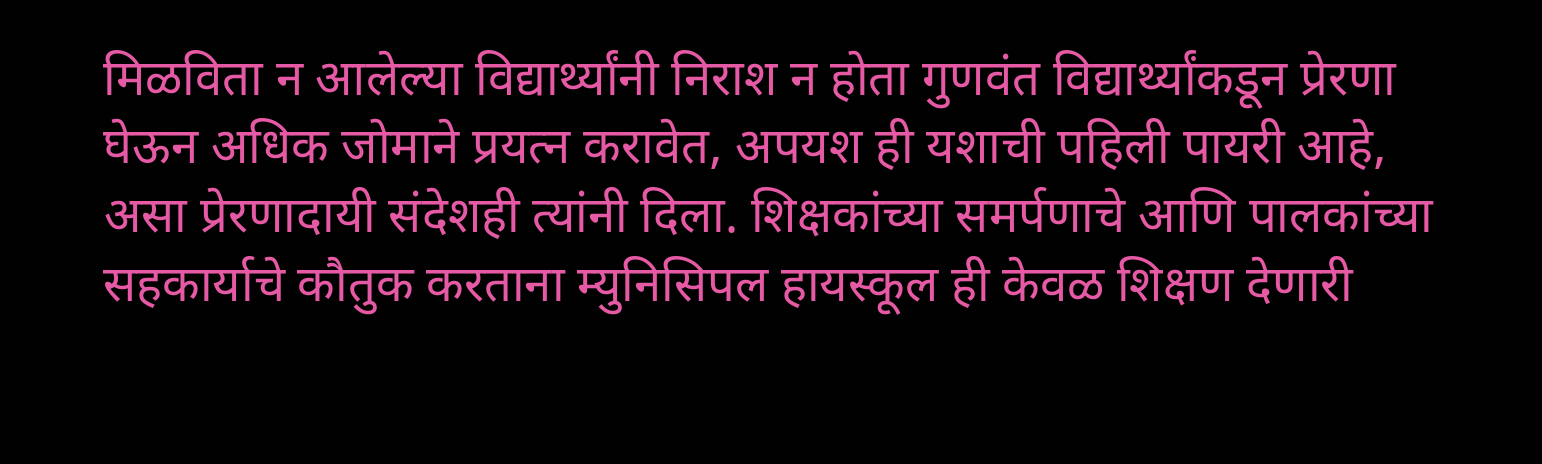मिळविता न आलेल्या विद्यार्थ्यांनी निराश न होता गुणवंत विद्यार्थ्यांकडून प्रेरणा घेऊन अधिक जोमाने प्रयत्न करावेत, अपयश ही यशाची पहिली पायरी आहे, असा प्रेरणादायी संदेशही त्यांनी दिला. शिक्षकांच्या समर्पणाचे आणि पालकांच्या सहकार्याचे कौतुक करताना म्युनिसिपल हायस्कूल ही केवळ शिक्षण देणारी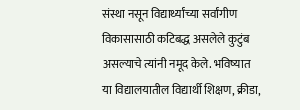संस्था नसून विद्यार्थ्यांच्या सर्वांगीण विकासासाठी कटिबद्ध असलेले कुटुंब असल्याचे त्यांनी नमूद केले. भविष्यात या विद्यालयातील विद्यार्थी शिक्षण, क्रीडा,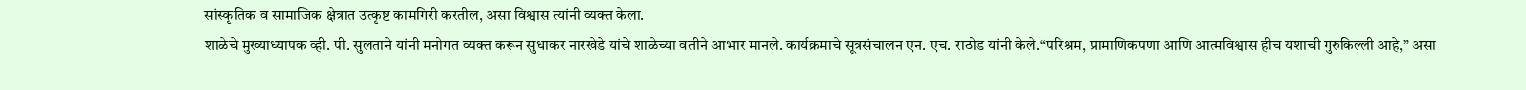सांस्कृतिक व सामाजिक क्षेत्रात उत्कृष्ट कामगिरी करतील, असा विश्वास त्यांनी व्यक्त केला.
शाळेचे मुख्याध्यापक व्ही. पी. सुलताने यांनी मनोगत व्यक्त करून सुधाकर नारखेडे यांचे शाळेच्या वतीने आभार मानले. कार्यक्रमाचे सूत्रसंचालन एन. एच. राठोड यांनी केले.“परिश्रम, प्रामाणिकपणा आणि आत्मविश्वास हीच यशाची गुरुकिल्ली आहे,” असा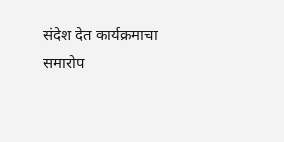संदेश देत कार्यक्रमाचा समारोप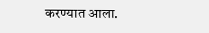करण्यात आला.